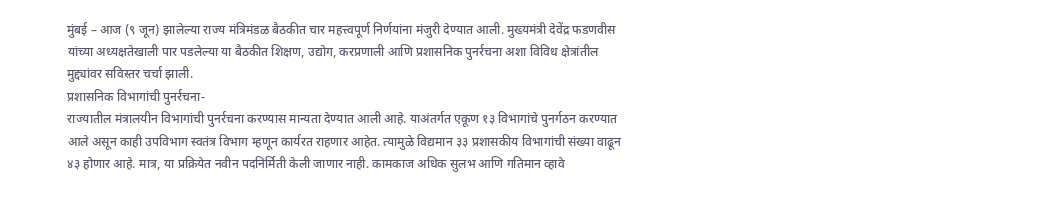मुंबई – आज (९ जून) झालेल्या राज्य मंत्रिमंडळ बैठकीत चार महत्त्वपूर्ण निर्णयांना मंजुरी देण्यात आली. मुख्यमंत्री देवेंद्र फडणवीस यांच्या अध्यक्षतेखाली पार पडलेल्या या बैठकीत शिक्षण, उद्योग, करप्रणाली आणि प्रशासनिक पुनर्रचना अशा विविध क्षेत्रांतील मुद्द्यांवर सविस्तर चर्चा झाली.
प्रशासनिक विभागांची पुनर्रचना-
राज्यातील मंत्रालयीन विभागांची पुनर्रचना करण्यास मान्यता देण्यात आली आहे. याअंतर्गत एकूण १३ विभागांचे पुनर्गठन करण्यात आले असून काही उपविभाग स्वतंत्र विभाग म्हणून कार्यरत राहणार आहेत. त्यामुळे विद्यमान ३३ प्रशासकीय विभागांची संख्या वाढून ४३ होणार आहे. मात्र, या प्रक्रियेत नवीन पदनिर्मिती केली जाणार नाही. कामकाज अधिक सुलभ आणि गतिमान व्हावे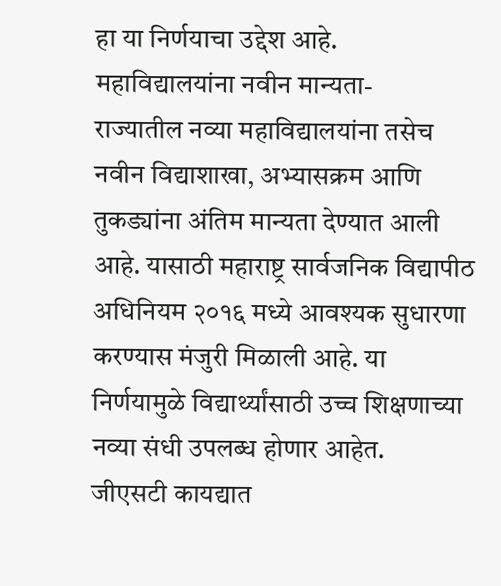हा या निर्णयाचा उद्देश आहे.
महाविद्यालयांना नवीन मान्यता-
राज्यातील नव्या महाविद्यालयांना तसेच नवीन विद्याशाखा, अभ्यासक्रम आणि तुकड्यांना अंतिम मान्यता देण्यात आली आहे. यासाठी महाराष्ट्र सार्वजनिक विद्यापीठ अधिनियम २०१६ मध्ये आवश्यक सुधारणा करण्यास मंजुरी मिळाली आहे. या निर्णयामुळे विद्यार्थ्यांसाठी उच्च शिक्षणाच्या नव्या संधी उपलब्ध होणार आहेत.
जीएसटी कायद्यात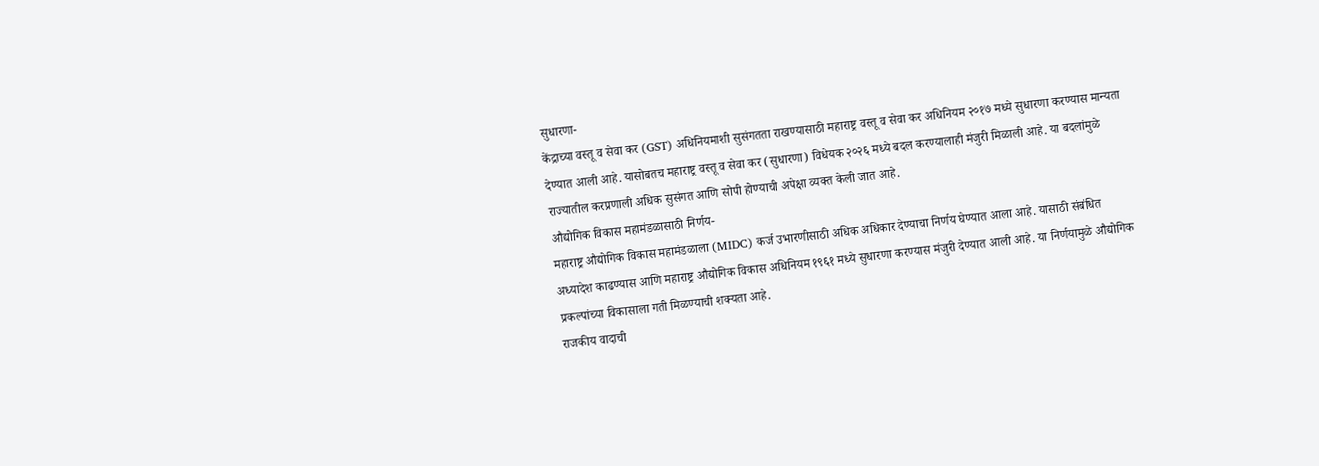सुधारणा-
केंद्राच्या वस्तू व सेवा कर (GST) अधिनियमाशी सुसंगतता राखण्यासाठी महाराष्ट्र वस्तू व सेवा कर अधिनियम २०१७ मध्ये सुधारणा करण्यास मान्यता देण्यात आली आहे. यासोबतच महाराष्ट्र वस्तू व सेवा कर (सुधारणा) विधेयक २०२६ मध्ये बदल करण्यालाही मंजुरी मिळाली आहे. या बदलांमुळे राज्यातील करप्रणाली अधिक सुसंगत आणि सोपी होण्याची अपेक्षा व्यक्त केली जात आहे.
औद्योगिक विकास महामंडळासाठी निर्णय-
महाराष्ट्र औद्योगिक विकास महामंडळाला (MIDC) कर्ज उभारणीसाठी अधिक अधिकार देण्याचा निर्णय घेण्यात आला आहे. यासाठी संबंधित अध्यादेश काढण्यास आणि महाराष्ट्र औद्योगिक विकास अधिनियम १९६१ मध्ये सुधारणा करण्यास मंजुरी देण्यात आली आहे. या निर्णयामुळे औद्योगिक प्रकल्पांच्या विकासाला गती मिळण्याची शक्यता आहे.
राजकीय वादाची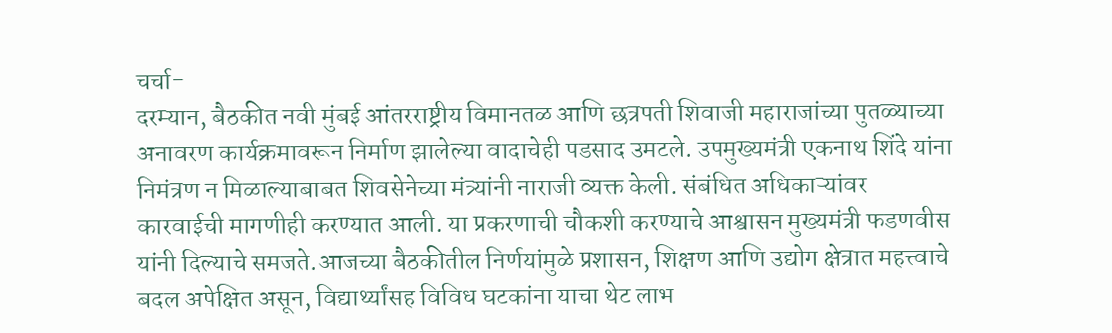चर्चा-
दरम्यान, बैठकीत नवी मुंबई आंतरराष्ट्रीय विमानतळ आणि छत्रपती शिवाजी महाराजांच्या पुतळ्याच्या अनावरण कार्यक्रमावरून निर्माण झालेल्या वादाचेही पडसाद उमटले. उपमुख्यमंत्री एकनाथ शिंदे यांना निमंत्रण न मिळाल्याबाबत शिवसेनेच्या मंत्र्यांनी नाराजी व्यक्त केली. संबंधित अधिकाऱ्यांवर कारवाईची मागणीही करण्यात आली. या प्रकरणाची चौकशी करण्याचे आश्वासन मुख्यमंत्री फडणवीस यांनी दिल्याचे समजते.आजच्या बैठकीतील निर्णयांमुळे प्रशासन, शिक्षण आणि उद्योग क्षेत्रात महत्त्वाचे बदल अपेक्षित असून, विद्यार्थ्यांसह विविध घटकांना याचा थेट लाभ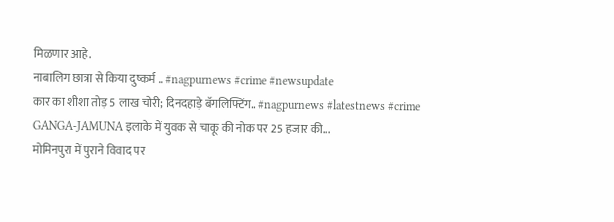मिळणार आहे.
नाबालिग छात्रा से किया दुष्कर्म .. #nagpurnews #crime #newsupdate
कार का शीशा तोड़ 5 लाख चोरी; दिनदहाड़े बॅगलिफ्टिंग.. #nagpurnews #latestnews #crime
GANGA-JAMUNA इलाके में युवक से चाकू की नोक पर 25 हजार की...
मोमिनपुरा में पुराने विवाद पर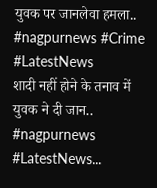युवक पर जानलेवा हमला.. #nagpurnews #Crime #LatestNews
शादी नहीं होने के तनाव में युवक ने दी जान.. #nagpurnews #LatestNews...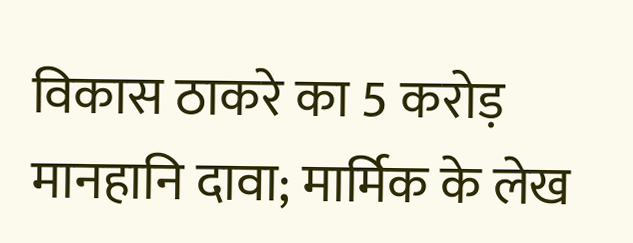विकास ठाकरे का 5 करोड़ मानहानि दावा; मार्मिक के लेख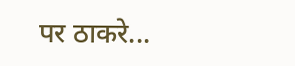पर ठाकरे...